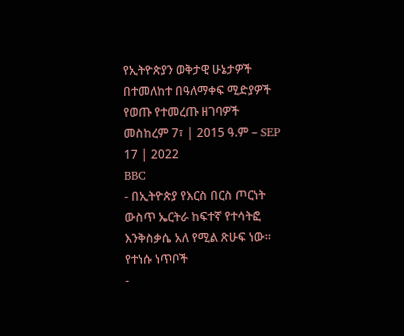የኢትዮጵያን ወቅታዊ ሁኔታዎች በተመለከተ በዓለማቀፍ ሚድያዎች የወጡ የተመረጡ ዘገባዎች
መስከረም 7፣ | 2015 ዓ.ም – SEP 17 | 2022
BBC
- በኢትዮጵያ የእርስ በርስ ጦርነት ውስጥ ኤርትራ ከፍተኛ የተሳትፎ እንቅስቃሴ አለ የሚል ጽሁፍ ነው።
የተነሱ ነጥቦች
-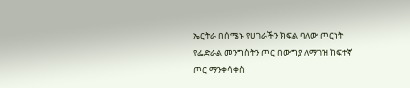ኤርትራ በሰሜኑ የሀገራችን ክፍል ባለው ጦርነት የፌድራል መንግስትን ጦር በውግያ ለማገዝ ከፍተኛ ጦር ማንቀሳቀስ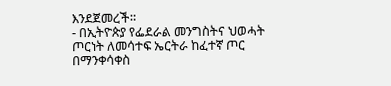እንደጀመረች።
- በኢትዮጵያ የፌደራል መንግስትና ህወሓት ጦርነት ለመሳተፍ ኤርትራ ከፈተኛ ጦር በማንቀሳቀስ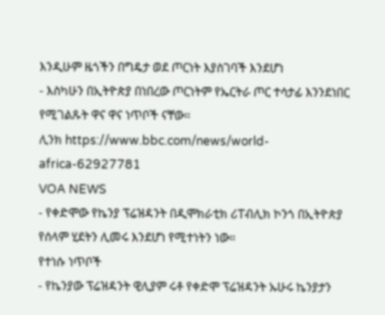እንዲሁም ዜጎችን በግዴታ ወደ ጦርነት እያስገባች እንደሆነ
- እስካሁን በኢትዮጵያ በነበረው ጦርነትም የኤርትራ ጦር ተሳታፊ እንንደነበር የሚገልጹት ዋና ዋና ነጥቦች ናቸው።
ሊንክ https://www.bbc.com/news/world-africa-62927781
VOA NEWS
- የቀድሞው የኬንያ ፕሬዝዳንት በዲሞክራቲክ ሪፐብሊክ ኮንጎ በኢትዮጵያ የሰላም ሂደትን ሊመሩ እንደሆነ የሚተነትን ነው።
የተነሱ ነጥቦች
- የኬንያው ፕሬዝዳንት ዊሊያም ሩቶ የቀድሞ ፕሬዝዳንት ኡሁሩ ኬንያታን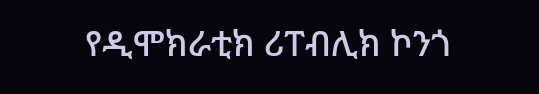የዲሞክራቲክ ሪፐብሊክ ኮንጎ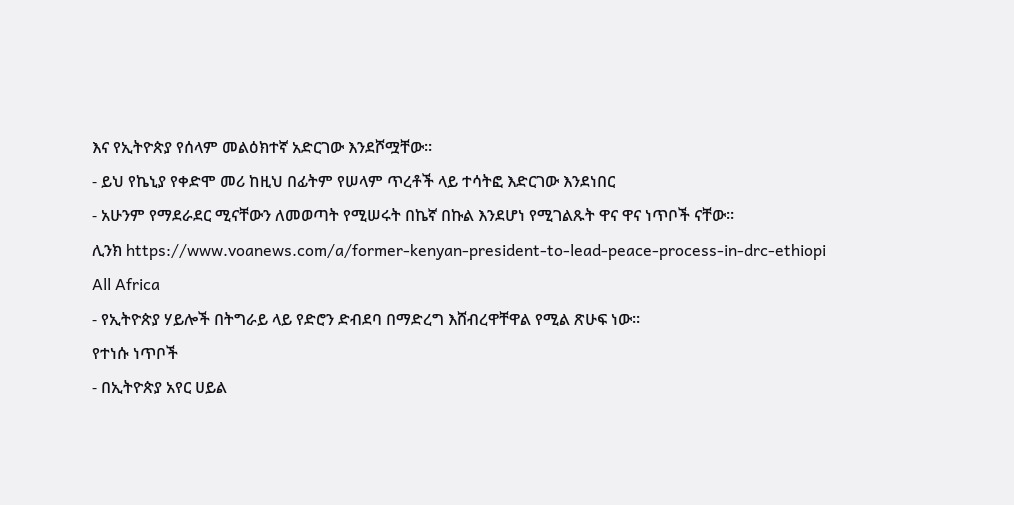እና የኢትዮጵያ የሰላም መልዕክተኛ አድርገው እንደሾሟቸው።
- ይህ የኬኒያ የቀድሞ መሪ ከዚህ በፊትም የሠላም ጥረቶች ላይ ተሳትፎ እድርገው እንደነበር
- አሁንም የማደራደር ሚናቸውን ለመወጣት የሚሠሩት በኬኛ በኩል እንደሆነ የሚገልጹት ዋና ዋና ነጥቦች ናቸው።
ሊንክ https://www.voanews.com/a/former-kenyan-president-to-lead-peace-process-in-drc-ethiopi
All Africa
- የኢትዮጵያ ሃይሎች በትግራይ ላይ የድሮን ድብደባ በማድረግ እሸብረዋቸዋል የሚል ጽሁፍ ነው።
የተነሱ ነጥቦች
- በኢትዮጵያ አየር ሀይል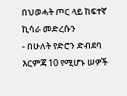በህወሓት ጦር ላይ ከፍተኛ ኪሳራ መድረሱን
- በሁለት የድሮን ድብደባ እርምጃ 10 የሚሆኑ ሠዎች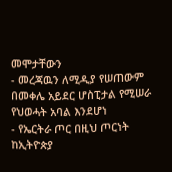መሞታቸውን
- መረጃዉን ለሚዲያ የሠጠውም በመቀሌ አይደር ሆስፒታል የሚሠራ የህወሓት አባል እንደሆነ
- የኤርትራ ጦር በዚህ ጦርነት ከኢትዮጵያ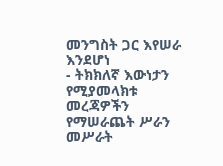መንግስት ጋር እየሠራ እንደሆነ
- ትክክለኛ እውነታን የሚያመላክቱ መረጃዎችን የማሠራጨት ሥራን መሥራት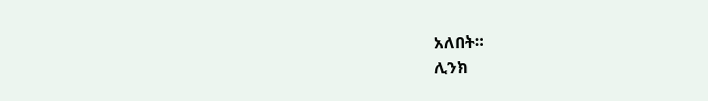አለበት።
ሊንክ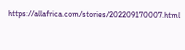https://allafrica.com/stories/202209170007.html